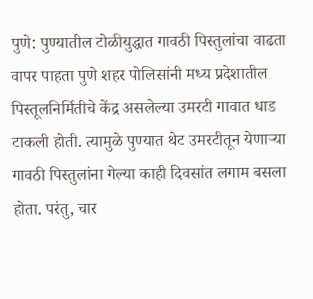पुणे: पुण्यातील टोळीयुद्धात गावठी पिस्तुलांचा वाढता वापर पाहता पुणे शहर पोलिसांनी मध्य प्रदेशातील पिस्तूलनिर्मितीचे केंद्र असलेल्या उमरटी गावात धाड टाकली होती. त्यामुळे पुण्यात थेट उमरटीतून येणाऱ्या गावठी पिस्तुलांना गेल्या काही दिवसांत लगाम बसला होता. परंतु, चार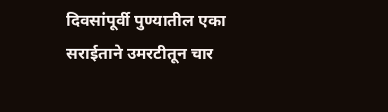दिवसांपूर्वी पुण्यातील एका सराईताने उमरटीतून चार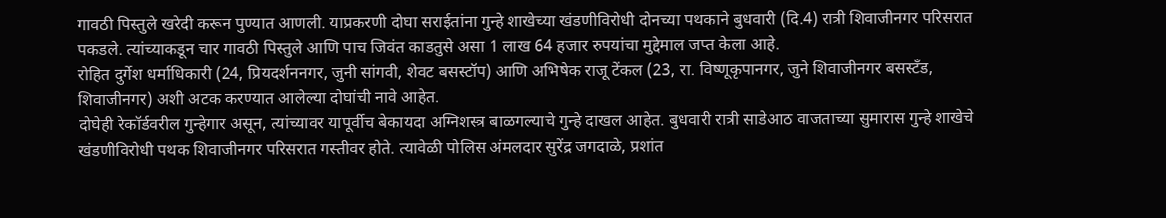गावठी पिस्तुले खरेदी करून पुण्यात आणली. याप्रकरणी दोघा सराईतांना गुन्हे शाखेच्या खंडणीविरोधी दोनच्या पथकाने बुधवारी (दि.4) रात्री शिवाजीनगर परिसरात पकडले. त्यांच्याकडून चार गावठी पिस्तुले आणि पाच जिवंत काडतुसे असा 1 लाख 64 हजार रुपयांचा मुद्देमाल जप्त केला आहे.
रोहित दुर्गेश धर्माधिकारी (24, प्रियदर्शननगर, जुनी सांगवी, शेवट बसस्टॉप) आणि अभिषेक राजू टेंकल (23, रा. विष्णूकृपानगर, जुने शिवाजीनगर बसस्टॅंड, शिवाजीनगर) अशी अटक करण्यात आलेल्या दोघांची नावे आहेत.
दोघेही रेकॉर्डवरील गुन्हेगार असून, त्यांच्यावर यापूर्वीच बेकायदा अग्निशस्त्र बाळगल्याचे गुन्हे दाखल आहेत. बुधवारी रात्री साडेआठ वाजताच्या सुमारास गुन्हे शाखेचे खंडणीविरोधी पथक शिवाजीनगर परिसरात गस्तीवर होते. त्यावेळी पोलिस अंमलदार सुरेंद्र जगदाळे, प्रशांत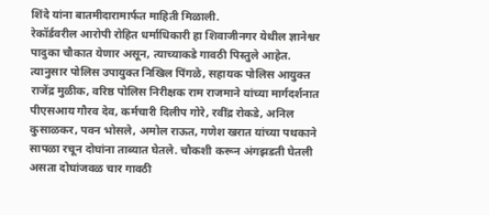शिंदे यांना बातमीदारामार्फत माहिती मिळाली.
रेकॉर्डवरील आरोपी रोहित धर्माधिकारी हा शिवाजीनगर येथील ज्ञानेश्वर पादुका चौकात येणार असून, त्याच्याकडे गावठी पिस्तुले आहेत. त्यानुसार पोलिस उपायुक्त निखिल पिंगळे, सहायक पोलिस आयुक्त राजेंद्र मुळीक, वरिष्ठ पोलिस निरीक्षक राम राजमाने यांच्या मार्गदर्शनात पीएसआय गौरव देव, कर्मचारी दिलीप गोरे, रवींद्र रोकडे, अनिल कुसाळकर, पवन भोसले, अमोल राऊत, गणेश खरात यांच्या पथकाने सापळा रचून दोघांना ताब्यात घेतले. चौकशी करून अंगझडती घेतली असता दोघांजवळ चार गावठी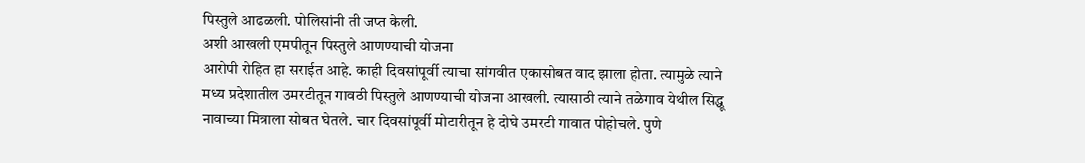पिस्तुले आढळली. पोलिसांनी ती जप्त केली.
अशी आखली एमपीतून पिस्तुले आणण्याची योजना
आरोपी रोहित हा सराईत आहे. काही दिवसांपूर्वी त्याचा सांगवीत एकासोबत वाद झाला होता. त्यामुळे त्याने मध्य प्रदेशातील उमरटीतून गावठी पिस्तुले आणण्याची योजना आखली. त्यासाठी त्याने तळेगाव येथील सिद्धू नावाच्या मित्राला सोबत घेतले. चार दिवसांपूर्वी मोटारीतून हे दोघे उमरटी गावात पोहोचले. पुणे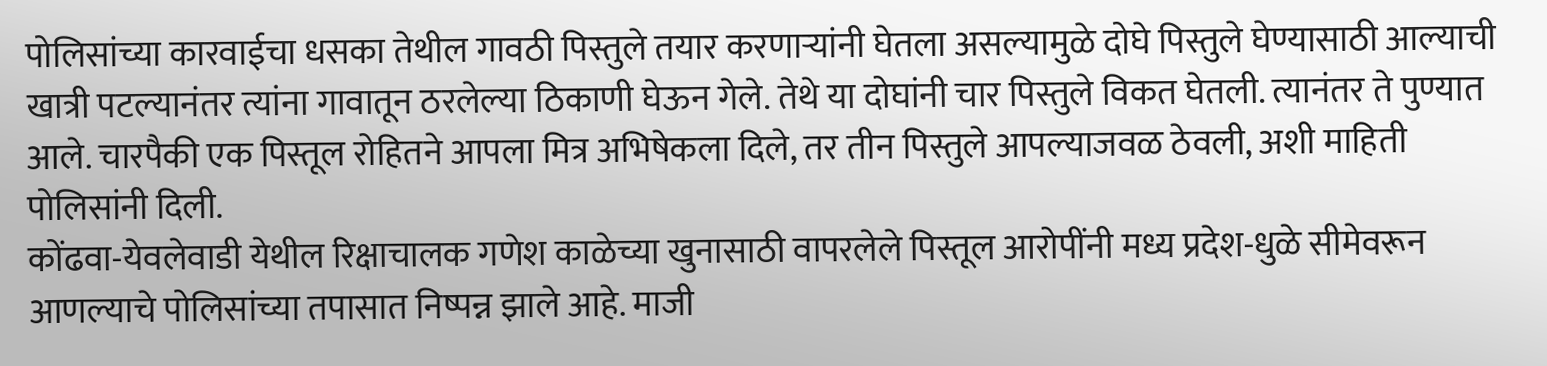पोलिसांच्या कारवाईचा धसका तेथील गावठी पिस्तुले तयार करणाऱ्यांनी घेतला असल्यामुळे दोघे पिस्तुले घेण्यासाठी आल्याची खात्री पटल्यानंतर त्यांना गावातून ठरलेल्या ठिकाणी घेऊन गेले. तेथे या दोघांनी चार पिस्तुले विकत घेतली. त्यानंतर ते पुण्यात आले. चारपैकी एक पिस्तूल रोहितने आपला मित्र अभिषेकला दिले, तर तीन पिस्तुले आपल्याजवळ ठेवली, अशी माहिती पोलिसांनी दिली.
कोंढवा-येवलेवाडी येथील रिक्षाचालक गणेश काळेच्या खुनासाठी वापरलेले पिस्तूल आरोपींनी मध्य प्रदेश-धुळे सीमेवरून आणल्याचे पोलिसांच्या तपासात निष्पन्न झाले आहे. माजी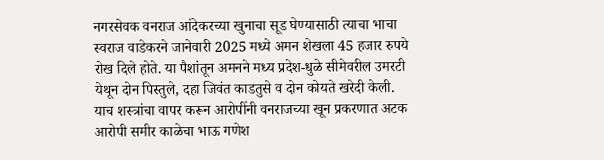नगरसेवक वनराज आंदेकरच्या खुनाचा सूड घेण्यासाठी त्याचा भाचा स्वराज वाडेकरने जानेवारी 2025 मध्ये अमन शेखला 45 हजार रुपये रोख दिले होते. या पैशांतून अमनने मध्य प्रदेश-धुळे सीमेवरील उमरटी येथून दोन पिस्तुले, दहा जिवंत काडतुसे व दोन कोयते खरेदी केली. याच शस्त्रांचा वापर करून आरोपींनी वनराजच्या खून प्रकरणात अटक आरोपी समीर काळेचा भाऊ गणेश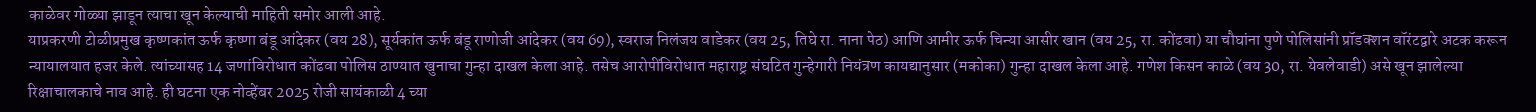काळेवर गोळ्या झाडून त्याचा खून केल्याची माहिती समोर आली आहे.
याप्रकरणी टोळीप्रमुख कृष्णकांत ऊर्फ कृष्णा बंडू आंदेकर (वय 28), सूर्यकांत ऊर्फ बंडू राणोजी आंदेकर (वय 69), स्वराज निलंजय वाडेकर (वय 25, तिघे रा. नाना पेठ) आणि आमीर ऊर्फ चिन्या आसीर खान (वय 25, रा. कोंढवा) या चौघांना पुणे पोलिसांनी प्रॉडक्शन वॉरंटद्वारे अटक करून न्यायालयात हजर केले. त्यांच्यासह 14 जणांविरोधात कोंढवा पोलिस ठाण्यात खुनाचा गुन्हा दाखल केला आहे. तसेच आरोपींविरोधात महाराष्ट्र संघटित गुन्हेगारी नियंत्रण कायद्यानुसार (मकोका) गुन्हा दाखल केला आहे. गणेश किसन काळे (वय 30, रा. येवलेवाडी) असे खून झालेल्या रिक्षाचालकाचे नाव आहे. ही घटना एक नोव्हेंबर 2025 रोजी सायंकाळी 4 च्या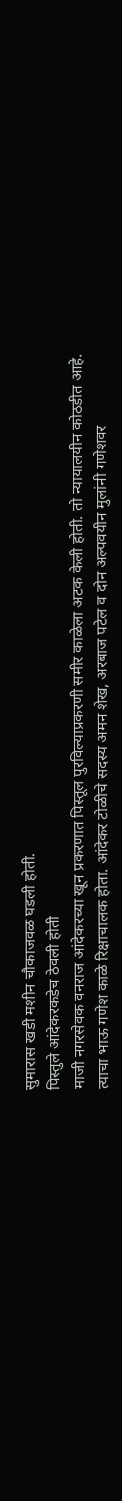सुमारास खडी मशीन चौकाजवळ घडली होती.
पिस्तुले आंदेकरकडेच ठेवली होती
माजी नगरसेवक वनराज आंदेकरच्या खून प्रकरणात पिस्तूल पुरविल्याप्रकरणी समीर काळेला अटक केली होती. तो न्यायालयीन कोठडीत आहे. त्याचा भाऊ गणेश काळे रिक्षाचालक होता. आंदेकर टोळीचे सदस्य अमन शेख, अरबाज पटेल व दोन अल्पवयीन मुलांनी गणेशवर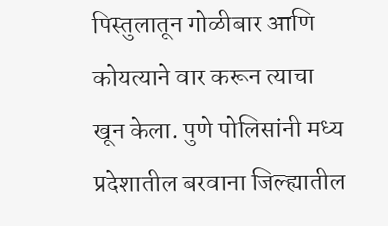पिस्तुलातून गोळीबार आणि कोयत्याने वार करून त्याचा खून केला. पुणे पोलिसांनी मध्य प्रदेशातील बरवाना जिल्ह्यातील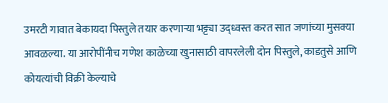उमरटी गावात बेकायदा पिस्तुले तयार करणाऱ्या भट्ट्या उद्ध्वस्त करत सात जणांच्या मुसक्या आवळल्या. या आरोपींनीच गणेश काळेच्या खुनासाठी वापरलेली दोन पिस्तुले, काडतुसे आणि कोयत्यांची विक्री केल्याचे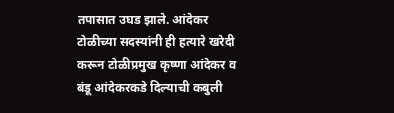तपासात उघड झाले. आंदेकर टोळीच्या सदस्यांनी ही हत्यारे खरेदी करून टोळीप्रमुख कृष्णा आंदेकर व बंडू आंदेकरकडे दिल्याची कबुली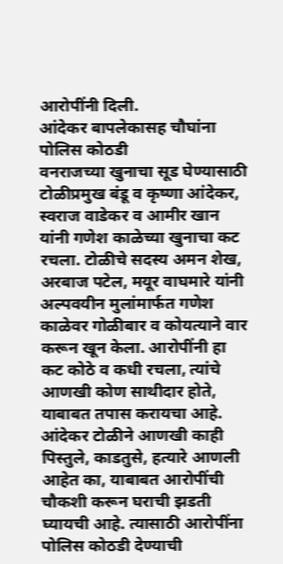आरोपींनी दिली.
आंदेकर बापलेकासह चौघांना पोलिस कोठडी
वनराजच्या खुनाचा सूड घेण्यासाठी टोळीप्रमुख बंडू व कृष्णा आंदेकर, स्वराज वाडेकर व आमीर खान यांनी गणेश काळेच्या खुनाचा कट रचला. टोळीचे सदस्य अमन शेख, अरबाज पटेल, मयूर वाघमारे यांनी अल्पवयीन मुलांमार्फत गणेश काळेवर गोळीबार व कोयत्याने वार करून खून केला. आरोपींनी हा कट कोठे व कधी रचला, त्यांचे आणखी कोण साथीदार होते, याबाबत तपास करायचा आहे. आंदेकर टोळीने आणखी काही पिस्तुले, काडतुसे, हत्यारे आणली आहेत का, याबाबत आरोपींची चौकशी करून घराची झडती घ्यायची आहे. त्यासाठी आरोपींना पोलिस कोठडी देण्याची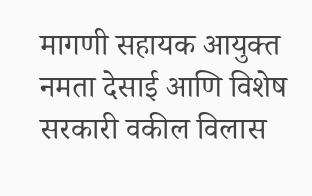मागणी सहायक आयुक्त नमता देसाई आणि विशेष सरकारी वकील विलास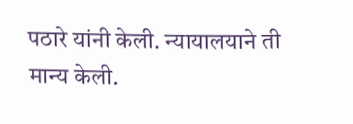पठारे यांनी केली. न्यायालयाने ती मान्य केली.